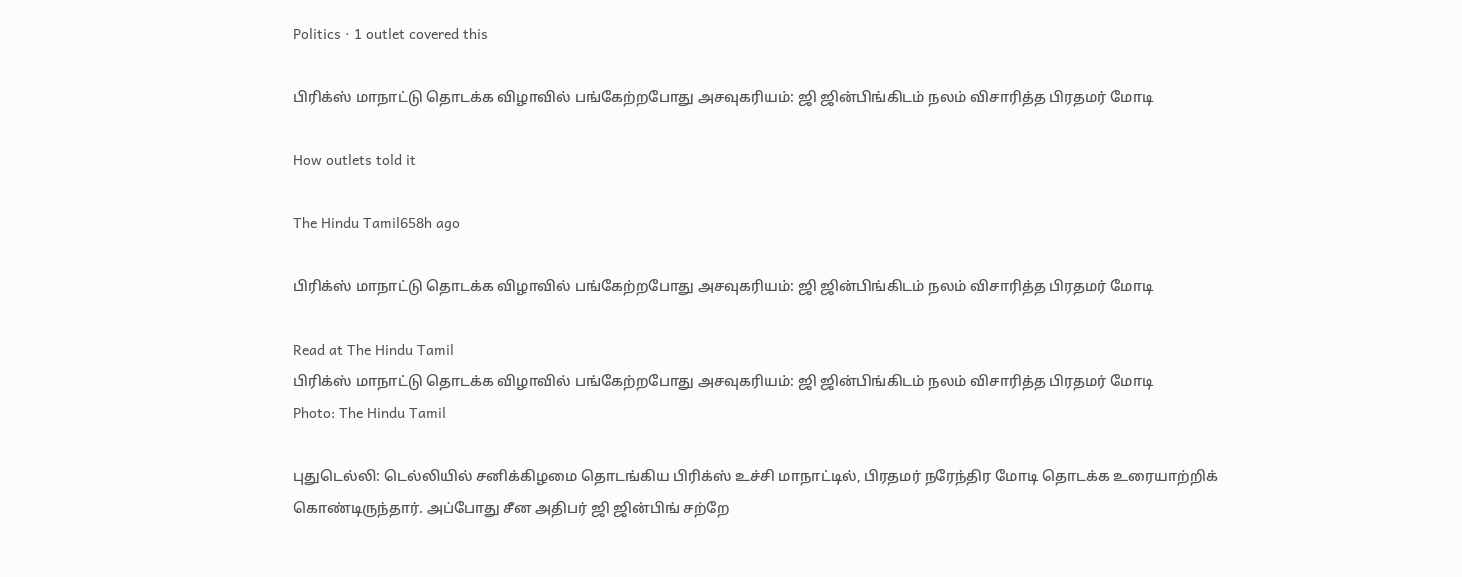Politics · 1 outlet covered this

பிரிக்ஸ் மாநாட்டு தொடக்க விழாவில் பங்கேற்றபோது அசவுகரியம்: ஜி ஜின்பிங்கிடம் நலம் விசாரித்த பிரதமர் மோடி

How outlets told it

The Hindu Tamil658h ago

பிரிக்ஸ் மாநாட்டு தொடக்க விழாவில் பங்கேற்றபோது அசவுகரியம்: ஜி ஜின்பிங்கிடம் நலம் விசாரித்த பிரதமர் மோடி

Read at The Hindu Tamil
பிரிக்ஸ் மாநாட்டு தொடக்க விழாவில் பங்கேற்றபோது அசவுகரியம்: ஜி ஜின்பிங்கிடம் நலம் விசாரித்த பிரதமர் மோடி
Photo: The Hindu Tamil

புதுடெல்லி: டெல்லியில் சனிக்கிழமை தொடங்கிய பிரிக்ஸ் உச்சி மாநாட்டில், பிரதமர் நரேந்திர மோடி தொடக்க உரையாற்றிக் கொண்டிருந்தார். அப்போது சீன அதிபர் ஜி ஜின்பிங் சற்றே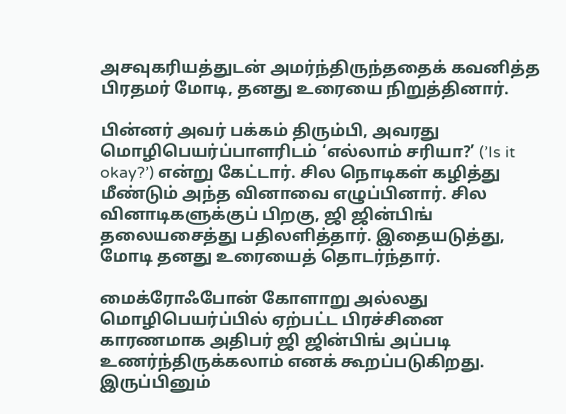அசவுகரியத்துடன் அமர்ந்திருந்ததைக் கவனித்த பிரதமர் மோடி, தனது உரையை நிறுத்தினார்.

பின்னர் அவர் பக்கம் திரும்பி, அவரது மொழிபெயர்ப்பாளரிடம் ‘எல்லாம் சரியா?’ (’Is it okay?’) என்று கேட்டார். சில நொடிகள் கழித்து மீண்டும் அந்த வினாவை எழுப்பினார். சில வினாடிகளுக்குப் பிறகு, ஜி ஜின்பிங் தலையசைத்து பதிலளித்தார். இதையடுத்து, மோடி தனது உரையைத் தொடர்ந்தார்.

மைக்ரோஃபோன் கோளாறு அல்லது மொழிபெயர்ப்பில் ஏற்பட்ட பிரச்சினை காரணமாக அதிபர் ஜி ஜின்பிங் அப்படி உணர்ந்திருக்கலாம் எனக் கூறப்படுகிறது. இருப்பினும்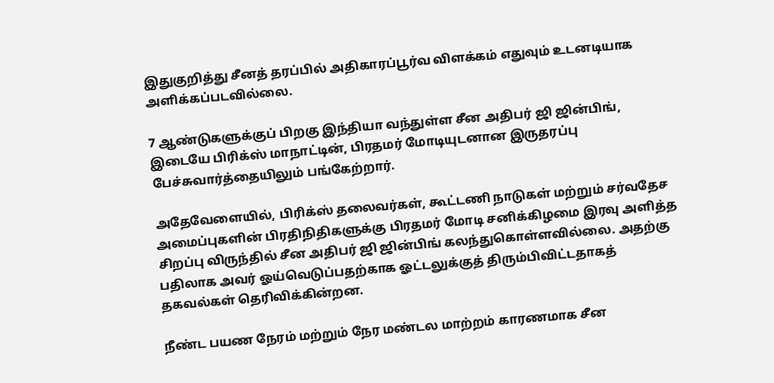இதுகுறித்து சீனத் தரப்பில் அதிகாரப்பூர்வ விளக்கம் எதுவும் உடனடியாக அளிக்கப்படவில்லை.

7 ஆண்டுகளுக்குப் பிறகு இந்தியா வந்துள்ள சீன அதிபர் ஜி ஜின்பிங், இடையே பிரிக்ஸ் மாநாட்டின், பிரதமர் மோடியுடனான இருதரப்பு பேச்சுவார்த்தையிலும் பங்கேற்றார்.

அதேவேளையில், பிரிக்ஸ் தலைவர்கள், கூட்டணி நாடுகள் மற்றும் சர்வதேச அமைப்புகளின் பிரதிநிதிகளுக்கு பிரதமர் மோடி சனிக்கிழமை இரவு அளித்த சிறப்பு விருந்தில் சீன அதிபர் ஜி ஜின்பிங் கலந்துகொள்ளவில்லை. அதற்கு பதிலாக அவர் ஓய்வெடுப்பதற்காக ஓட்டலுக்குத் திரும்பிவிட்டதாகத் தகவல்கள் தெரிவிக்கின்றன.

நீண்ட பயண நேரம் மற்றும் நேர மண்டல மாற்றம் காரணமாக சீன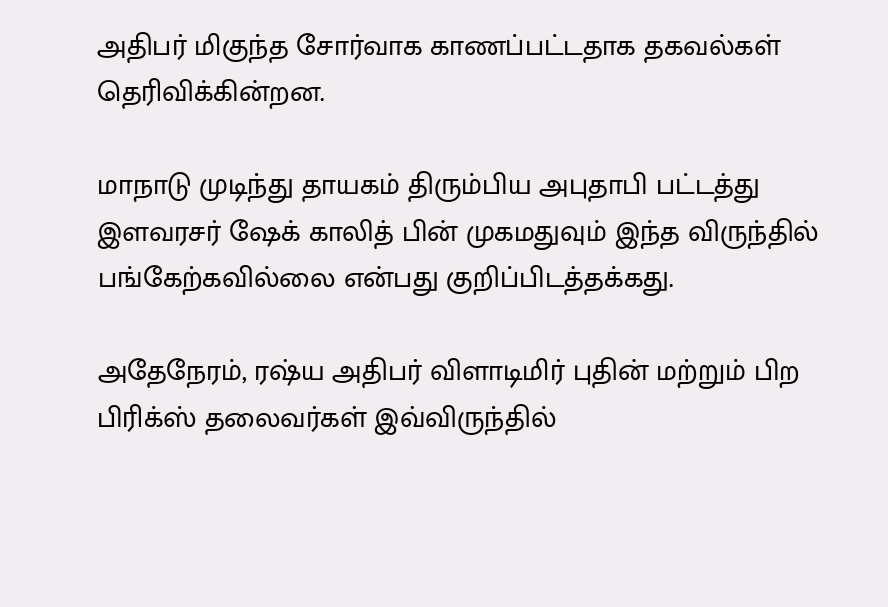அதிபர் மிகுந்த சோர்வாக காணப்பட்டதாக தகவல்கள் தெரிவிக்கின்றன.

மாநாடு முடிந்து தாயகம் திரும்பிய அபுதாபி பட்டத்து இளவரசர் ஷேக் காலித் பின் முகமதுவும் இந்த விருந்தில் பங்கேற்கவில்லை என்பது குறிப்பிடத்தக்கது.

அதேநேரம், ரஷ்ய அதிபர் விளாடிமிர் புதின் மற்றும் பிற பிரிக்ஸ் தலைவர்கள் இவ்விருந்தில்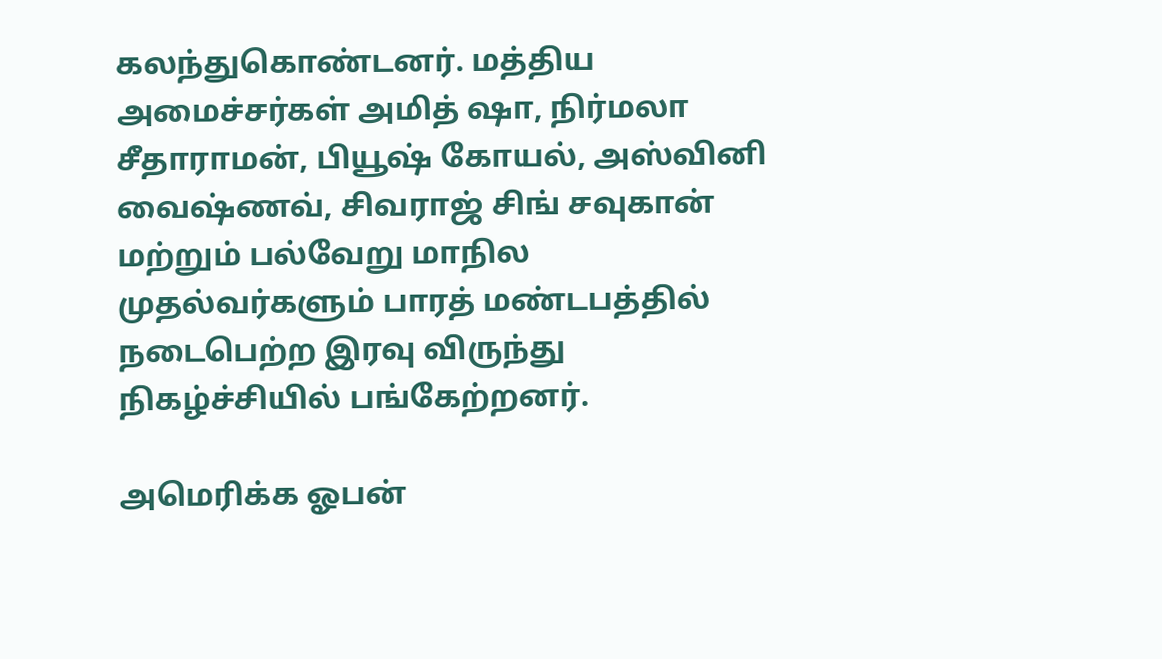கலந்துகொண்டனர். மத்திய அமைச்சர்கள் அமித் ஷா, நிர்மலா சீதாராமன், பியூஷ் கோயல், அஸ்வினி வைஷ்ணவ், சிவராஜ் சிங் சவுகான் மற்றும் பல்வேறு மாநில முதல்வர்களும் பாரத் மண்டபத்தில் நடைபெற்ற இரவு விருந்து நிகழ்ச்சியில் பங்கேற்றனர்.

அமெரிக்க ஓபன்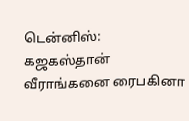டென்னிஸ்: கஜகஸ்தான் வீராங்கனை ரைபகினா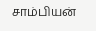சாம்பியன்